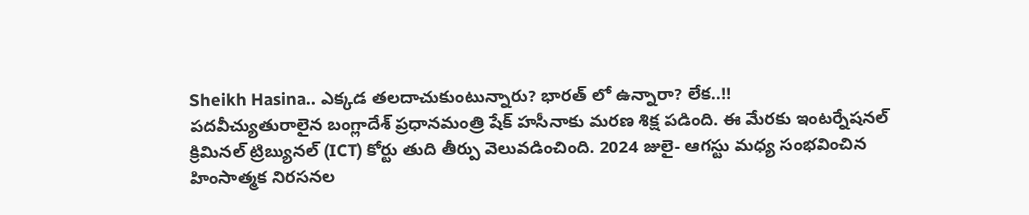Sheikh Hasina.. ఎక్కడ తలదాచుకుంటున్నారు? భారత్ లో ఉన్నారా? లేక..!!
పదవీచ్యుతురాలైన బంగ్లాదేశ్ ప్రధానమంత్రి షేక్ హసీనాకు మరణ శిక్ష పడింది. ఈ మేరకు ఇంటర్నేషనల్ క్రిమినల్ ట్రిబ్యునల్ (ICT) కోర్టు తుది తీర్పు వెలువడించింది. 2024 జులై- ఆగస్టు మధ్య సంభవించిన హింసాత్మక నిరసనల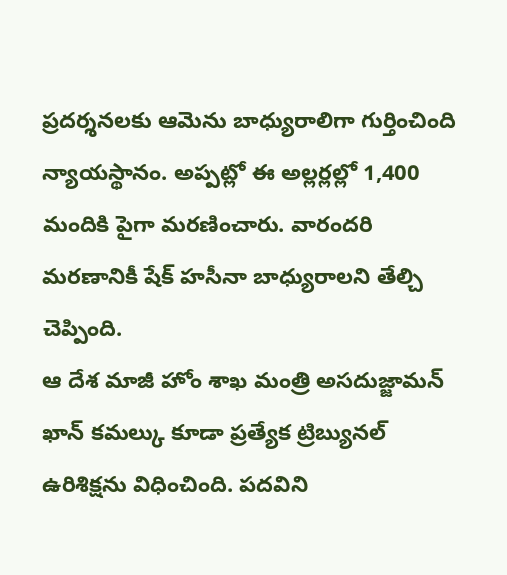ప్రదర్శనలకు ఆమెను బాధ్యురాలిగా గుర్తించింది న్యాయస్థానం. అప్పట్లో ఈ అల్లర్లల్లో 1,400 మందికి పైగా మరణించారు. వారందరి మరణానికీ షేక్ హసీనా బాధ్యురాలని తేల్చి చెప్పింది.
ఆ దేశ మాజీ హోం శాఖ మంత్రి అసదుజ్జామన్ ఖాన్ కమల్కు కూడా ప్రత్యేక ట్రిబ్యునల్ ఉరిశిక్షను విధించింది. పదవిని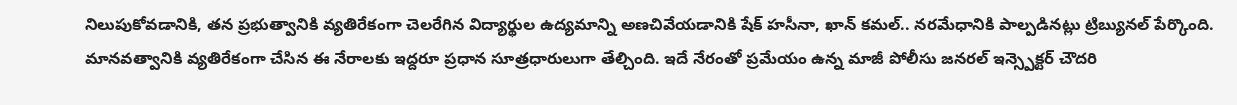నిలుపుకోవడానికి, తన ప్రభుత్వానికి వ్యతిరేకంగా చెలరేగిన విద్యార్థుల ఉద్యమాన్ని అణచివేయడానికి షేక్ హసీనా, ఖాన్ కమల్.. నరమేధానికి పాల్పడినట్లు ట్రిబ్యునల్ పేర్కొంది. మానవత్వానికి వ్యతిరేకంగా చేసిన ఈ నేరాలకు ఇద్దరూ ప్రధాన సూత్రధారులుగా తేల్చింది. ఇదే నేరంతో ప్రమేయం ఉన్న మాజీ పోలీసు జనరల్ ఇన్స్పెక్టర్ చౌదరి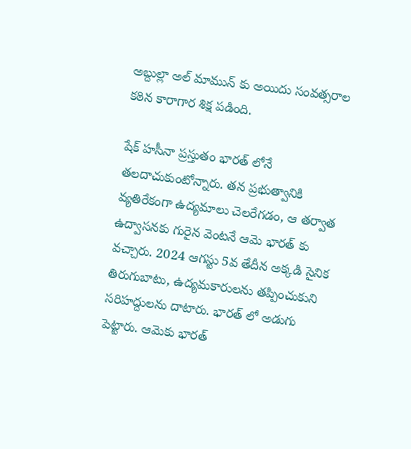అబ్దుల్లా అల్ మామున్ కు అయిదు సంవత్సరాల కఠిన కారాగార శిక్ష పడింది.

షేక్ హసీనా ప్రస్తుతం భారత్ లోనే తలదాచుకుంటోన్నారు. తన ప్రభుత్వానికి వ్యతిరేకంగా ఉద్యమాలు చెలరేగడం, ఆ తర్వాత ఉద్వాసనకు గురైన వెంటనే ఆమె భారత్ కు వచ్చారు. 2024 ఆగస్టు 5వ తేదీన అక్కడి సైనిక తిరుగుబాటు, ఉద్యమకారులను తప్పించుకుని సరిహద్దులను దాటారు. భారత్ లో అడుగు పెట్టారు. ఆమెకు భారత్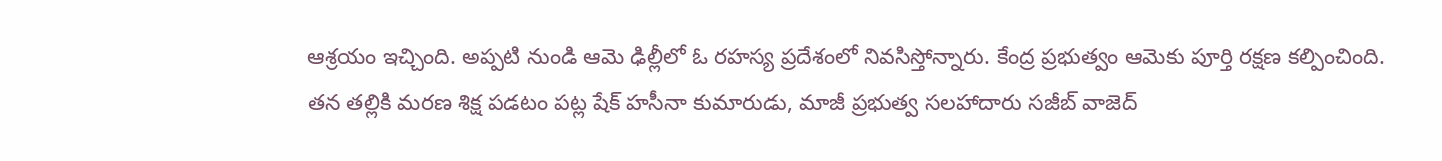ఆశ్రయం ఇచ్చింది. అప్పటి నుండి ఆమె ఢిల్లీలో ఓ రహస్య ప్రదేశంలో నివసిస్తోన్నారు. కేంద్ర ప్రభుత్వం ఆమెకు పూర్తి రక్షణ కల్పించింది.
తన తల్లికి మరణ శిక్ష పడటం పట్ల షేక్ హసీనా కుమారుడు, మాజీ ప్రభుత్వ సలహాదారు సజీబ్ వాజెద్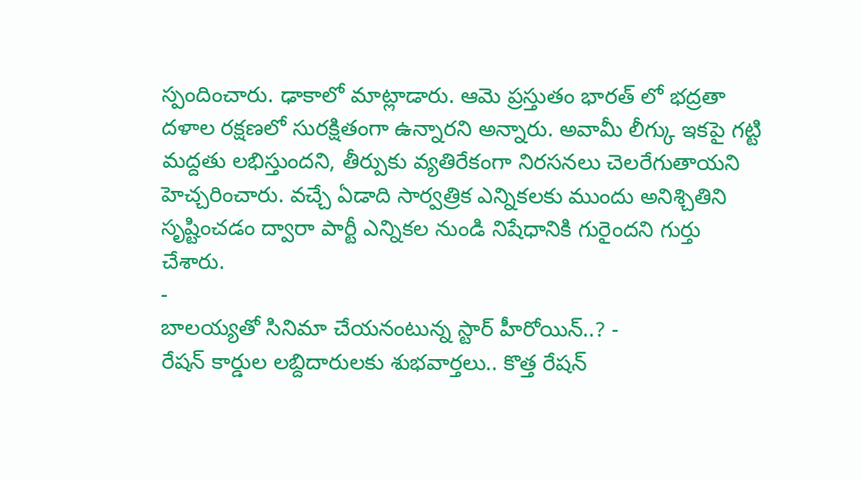స్పందించారు. ఢాకాలో మాట్లాడారు. ఆమె ప్రస్తుతం భారత్ లో భద్రతా దళాల రక్షణలో సురక్షితంగా ఉన్నారని అన్నారు. అవామీ లీగ్కు ఇకపై గట్టి మద్దతు లభిస్తుందని, తీర్పుకు వ్యతిరేకంగా నిరసనలు చెలరేగుతాయని హెచ్చరించారు. వచ్చే ఏడాది సార్వత్రిక ఎన్నికలకు ముందు అనిశ్చితిని సృష్టించడం ద్వారా పార్టీ ఎన్నికల నుండి నిషేధానికి గురైందని గుర్తు చేశారు.
-
బాలయ్యతో సినిమా చేయనంటున్న స్టార్ హీరోయిన్..? -
రేషన్ కార్డుల లబ్దిదారులకు శుభవార్తలు.. కొత్త రేషన్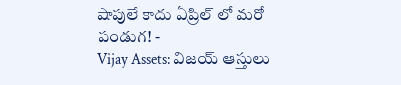షాపులే కాదు ఏప్రిల్ లో మరో పండుగ! -
Vijay Assets: విజయ్ ఆస్తులు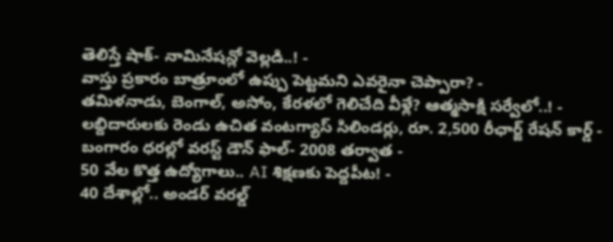తెలిస్తే షాక్- నామినేషన్లో వెల్లడి..! -
వాస్తు ప్రకారం బాత్రూంలో ఉప్పు పెట్టమని ఎవరైనా చెప్పారా? -
తమిళనాడు, బెంగాల్, అసోం, కేరళలో గెలిచేది వీళ్లే? ఆత్మసాక్షి సర్వేలో..! -
లబ్దిదారులకు రెండు ఉచిత వంటగ్యాస్ సిలిండర్లు, రూ. 2,500 రీఛార్జ్ రేషన్ కార్డ్ -
బంగారం ధరల్లో వరస్ట్ డౌన్ ఫాల్- 2008 తర్వాత -
50 వేల కొత్త ఉద్యోగాలు.. AI శిక్షణకు పెద్దపీట! -
40 దేశాల్లో.. అండర్ వరల్డ్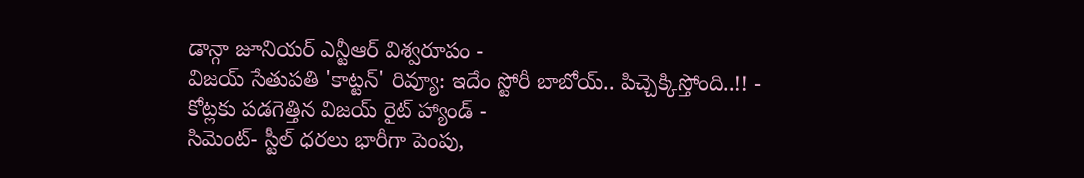డాన్గా జూనియర్ ఎన్టీఆర్ విశ్వరూపం -
విజయ్ సేతుపతి 'కాట్టన్' రివ్యూ: ఇదేం స్టోరీ బాబోయ్.. పిచ్చెక్కిస్తోంది..!! -
కోట్లకు పడగెత్తిన విజయ్ రైట్ హ్యాండ్ -
సిమెంట్- స్టీల్ ధరలు భారీగా పెంపు,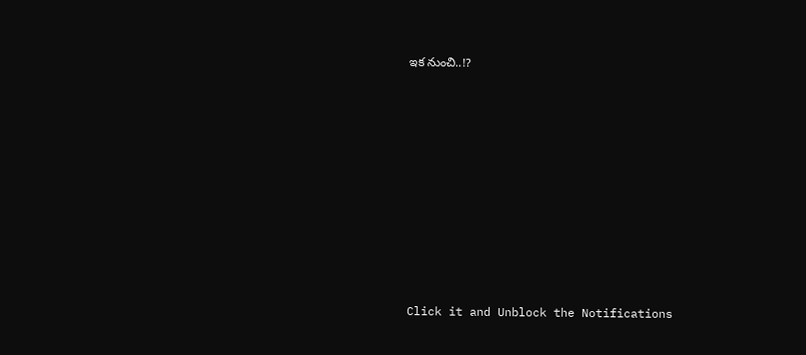ఇక నుంచి..!?












Click it and Unblock the Notifications